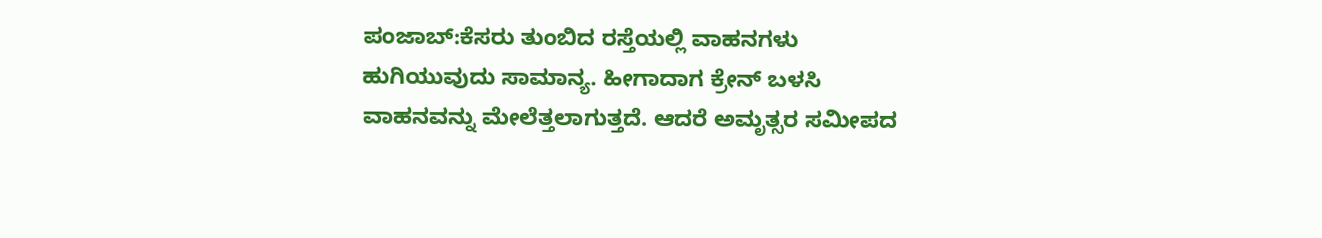ಪಂಜಾಬ್:ಕೆಸರು ತುಂಬಿದ ರಸ್ತೆಯಲ್ಲಿ ವಾಹನಗಳು ಹುಗಿಯುವುದು ಸಾಮಾನ್ಯ. ಹೀಗಾದಾಗ ಕ್ರೇನ್ ಬಳಸಿ ವಾಹನವನ್ನು ಮೇಲೆತ್ತಲಾಗುತ್ತದೆ. ಆದರೆ ಅಮೃತ್ಸರ ಸಮೀಪದ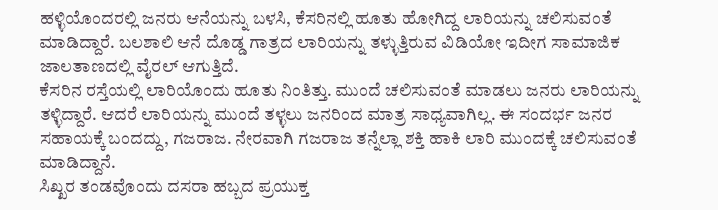ಹಳ್ಳಿಯೊಂದರಲ್ಲಿ ಜನರು ಆನೆಯನ್ನು ಬಳಸಿ, ಕೆಸರಿನಲ್ಲಿ ಹೂತು ಹೋಗಿದ್ದ ಲಾರಿಯನ್ನು ಚಲಿಸುವಂತೆ ಮಾಡಿದ್ದಾರೆ. ಬಲಶಾಲಿ ಆನೆ ದೊಡ್ಡ ಗಾತ್ರದ ಲಾರಿಯನ್ನು ತಳ್ಳುತ್ತಿರುವ ವಿಡಿಯೋ ಇದೀಗ ಸಾಮಾಜಿಕ ಜಾಲತಾಣದಲ್ಲಿ ವೈರಲ್ ಆಗುತ್ತಿದೆ.
ಕೆಸರಿನ ರಸ್ತೆಯಲ್ಲಿ ಲಾರಿಯೊಂದು ಹೂತು ನಿಂತಿತ್ತು. ಮುಂದೆ ಚಲಿಸುವಂತೆ ಮಾಡಲು ಜನರು ಲಾರಿಯನ್ನು ತಳ್ಳಿದ್ದಾರೆ. ಆದರೆ ಲಾರಿಯನ್ನು ಮುಂದೆ ತಳ್ಳಲು ಜನರಿಂದ ಮಾತ್ರ ಸಾಧ್ಯವಾಗಿಲ್ಲ. ಈ ಸಂದರ್ಭ ಜನರ ಸಹಾಯಕ್ಕೆ ಬಂದದ್ದು, ಗಜರಾಜ. ನೇರವಾಗಿ ಗಜರಾಜ ತನ್ನೆಲ್ಲಾ ಶಕ್ತಿ ಹಾಕಿ ಲಾರಿ ಮುಂದಕ್ಕೆ ಚಲಿಸುವಂತೆ ಮಾಡಿದ್ದಾನೆ.
ಸಿಖ್ಖರ ತಂಡವೊಂದು ದಸರಾ ಹಬ್ಬದ ಪ್ರಯುಕ್ತ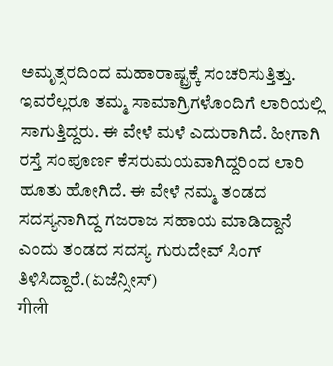ಅಮೃತ್ಸರದಿಂದ ಮಹಾರಾಷ್ಟ್ರಕ್ಕೆ ಸಂಚರಿಸುತ್ತಿತ್ತು. ಇವರೆಲ್ಲರೂ ತಮ್ಮ ಸಾಮಾಗ್ರಿಗಳೊಂದಿಗೆ ಲಾರಿಯಲ್ಲಿ ಸಾಗುತ್ತಿದ್ದರು. ಈ ವೇಳೆ ಮಳೆ ಎದುರಾಗಿದೆ. ಹೀಗಾಗಿ ರಸ್ತೆ ಸಂಪೂರ್ಣ ಕೆಸರುಮಯವಾಗಿದ್ದರಿಂದ ಲಾರಿ ಹೂತು ಹೋಗಿದೆ. ಈ ವೇಳೆ ನಮ್ಮ ತಂಡದ ಸದಸ್ಯನಾಗಿದ್ದ ಗಜರಾಜ ಸಹಾಯ ಮಾಡಿದ್ದಾನೆ ಎಂದು ತಂಡದ ಸದಸ್ಯ ಗುರುದೇವ್ ಸಿಂಗ್ ತಿಳಿಸಿದ್ದಾರೆ.(ಏಜೆನ್ಸೀಸ್)
गीली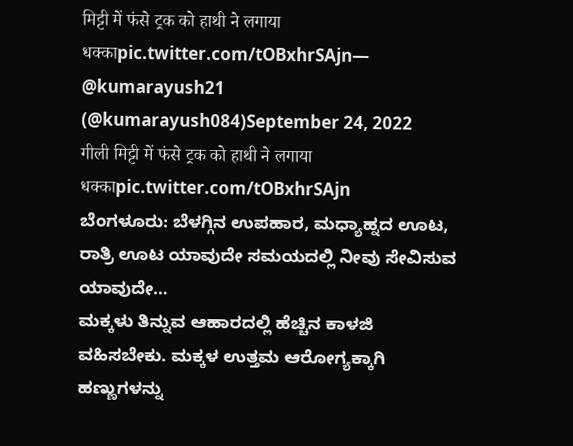मिट्टी में फंसे ट्रक को हाथी ने लगाया धक्काpic.twitter.com/tOBxhrSAjn— @kumarayush21 (@kumarayush084)September 24, 2022
गीली मिट्टी में फंसे ट्रक को हाथी ने लगाया धक्काpic.twitter.com/tOBxhrSAjn
ಬೆಂಗಳೂರು: ಬೆಳಗ್ಗಿನ ಉಪಹಾರ, ಮಧ್ಯಾಹ್ನದ ಊಟ, ರಾತ್ರಿ ಊಟ ಯಾವುದೇ ಸಮಯದಲ್ಲಿ ನೀವು ಸೇವಿಸುವ ಯಾವುದೇ…
ಮಕ್ಕಳು ತಿನ್ನುವ ಆಹಾರದಲ್ಲಿ ಹೆಚ್ಚಿನ ಕಾಳಜಿ ವಹಿಸಬೇಕು. ಮಕ್ಕಳ ಉತ್ತಮ ಆರೋಗ್ಯಕ್ಕಾಗಿ ಹಣ್ಣುಗಳನ್ನು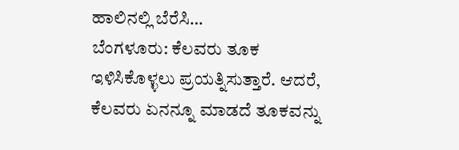ಹಾಲಿನಲ್ಲಿ ಬೆರೆಸಿ…
ಬೆಂಗಳೂರು: ಕೆಲವರು ತೂಕ ಇಳಿಸಿಕೊಳ್ಳಲು ಪ್ರಯತ್ನಿಸುತ್ತಾರೆ. ಆದರೆ, ಕೆಲವರು ಏನನ್ನೂ ಮಾಡದೆ ತೂಕವನ್ನು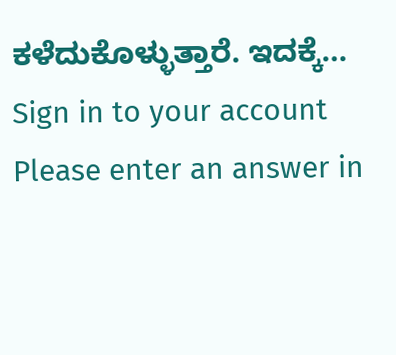ಕಳೆದುಕೊಳ್ಳುತ್ತಾರೆ. ಇದಕ್ಕೆ…
Sign in to your account
Please enter an answer in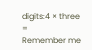digits:4 × three =
Remember me